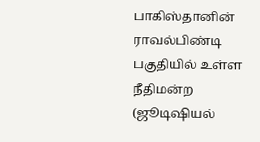பாகிஸ்தானின் ராவல்பிண்டி பகுதியில் உள்ள நீதிமன்ற (ஜூடிஷியல்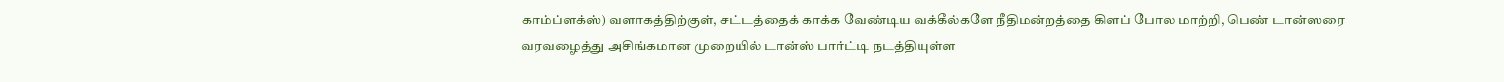காம்ப்ளக்ஸ்) வளாகத்திற்குள், சட்டத்தைக் காக்க வேண்டிய வக்கீல்களே நீதிமன்றத்தை கிளப் போல மாற்றி, பெண் டான்ஸரை வரவழைத்து அசிங்கமான முறையில் டான்ஸ் பார்ட்டி நடத்தியுள்ள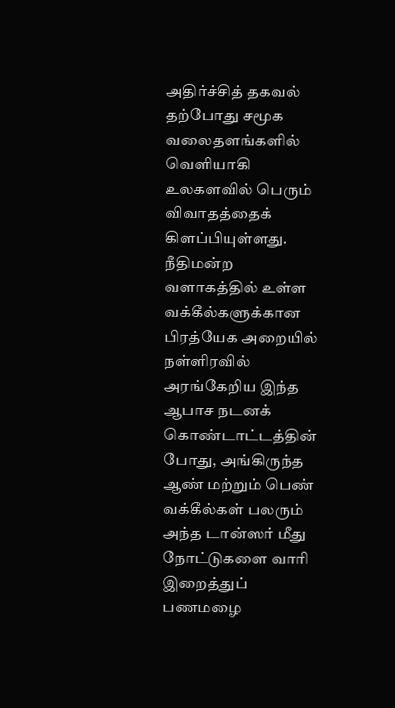அதிர்ச்சித் தகவல் தற்போது சமூக வலைதளங்களில் வெளியாகி உலகளவில் பெரும் விவாதத்தைக் கிளப்பியுள்ளது.
நீதிமன்ற வளாகத்தில் உள்ள வக்கீல்களுக்கான பிரத்யேக அறையில் நள்ளிரவில் அரங்கேறிய இந்த ஆபாச நடனக் கொண்டாட்டத்தின் போது, அங்கிருந்த ஆண் மற்றும் பெண் வக்கீல்கள் பலரும் அந்த டான்ஸர் மீது நோட்டுகளை வாரி இறைத்துப் பணமழை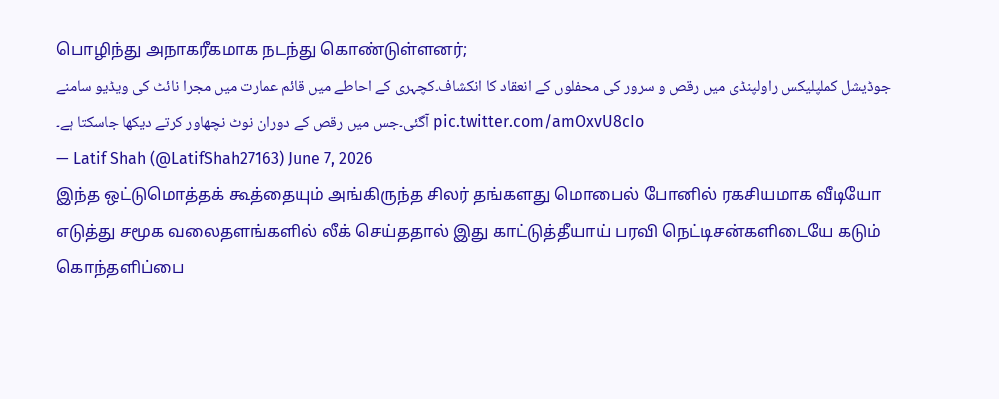பொழிந்து அநாகரீகமாக நடந்து கொண்டுள்ளனர்;
جوڈیشل کملپلیکس راولپنڈی میں رقص و سرور کی محفلوں کے انعقاد کا انکشاف۔کچہری کے احاطے میں قائم عمارت میں مجرا نائٹ کی ویڈیو سامنے آگئی۔جس میں رقص کے دوران نوٹ نچھاور کرتے دیکھا جاسکتا ہے۔ pic.twitter.com/amOxvU8cIo
— Latif Shah (@LatifShah27163) June 7, 2026
இந்த ஒட்டுமொத்தக் கூத்தையும் அங்கிருந்த சிலர் தங்களது மொபைல் போனில் ரகசியமாக வீடியோ எடுத்து சமூக வலைதளங்களில் லீக் செய்ததால் இது காட்டுத்தீயாய் பரவி நெட்டிசன்களிடையே கடும் கொந்தளிப்பை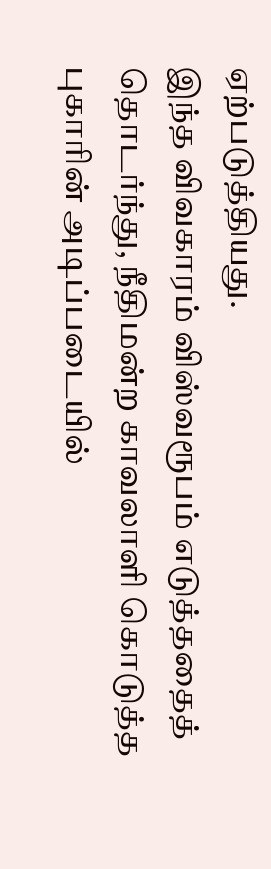ஏற்படுத்தியது.
இந்த விவகாரம் விஸ்வரூபம் எடுத்ததைத் தொடர்ந்து, நீதிமன்ற காவலாளி கொடுத்த புகாரின் அடிப்படையில்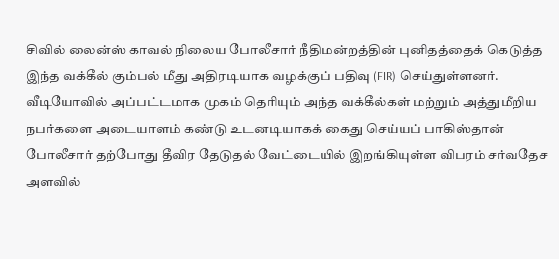சிவில் லைன்ஸ் காவல் நிலைய போலீசார் நீதிமன்றத்தின் புனிதத்தைக் கெடுத்த இந்த வக்கீல் கும்பல் மீது அதிரடியாக வழக்குப் பதிவு (FIR) செய்துள்ளனர்.
வீடியோவில் அப்பட்டமாக முகம் தெரியும் அந்த வக்கீல்கள் மற்றும் அத்துமீறிய நபர்களை அடையாளம் கண்டு உடனடியாகக் கைது செய்யப் பாகிஸ்தான் போலீசார் தற்போது தீவிர தேடுதல் வேட்டையில் இறங்கியுள்ள விபரம் சர்வதேச அளவில்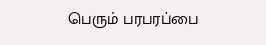பெரும் பரபரப்பை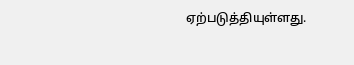ஏற்படுத்தியுள்ளது.